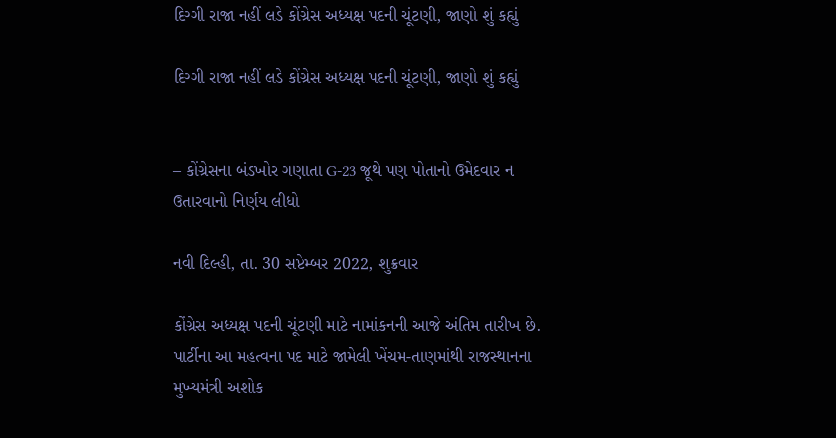દિગ્ગી રાજા નહીં લડે કોંગ્રેસ અધ્યક્ષ પદની ચૂંટણી, જાણો શું કહ્યું

દિગ્ગી રાજા નહીં લડે કોંગ્રેસ અધ્યક્ષ પદની ચૂંટણી, જાણો શું કહ્યું


– કોંગ્રેસના બંડખોર ગણાતા G-23 જૂથે પણ પોતાનો ઉમેદવાર ન ઉતારવાનો નિર્ણય લીધો

નવી દિલ્હી, તા. 30 સપ્ટેમ્બર 2022, શુક્રવાર

કોંગ્રેસ અધ્યક્ષ પદની ચૂંટણી માટે નામાંકનની આજે અંતિમ તારીખ છે. પાર્ટીના આ મહત્વના પદ માટે જામેલી ખેંચમ-તાણમાંથી રાજસ્થાનના મુખ્યમંત્રી અશોક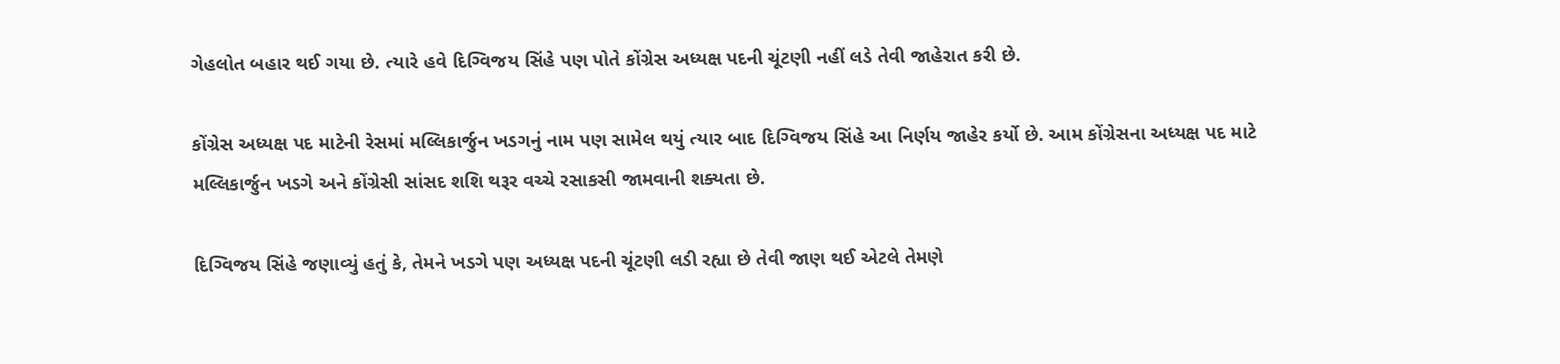ગેહલોત બહાર થઈ ગયા છે. ત્યારે હવે દિગ્વિજય સિંહે પણ પોતે કોંગ્રેસ અધ્યક્ષ પદની ચૂંટણી નહીં લડે તેવી જાહેરાત કરી છે.

કોંગ્રેસ અધ્યક્ષ પદ માટેની રેસમાં મલ્લિકાર્જુન ખડગનું નામ પણ સામેલ થયું ત્યાર બાદ દિગ્વિજય સિંહે આ નિર્ણય જાહેર કર્યો છે. આમ કોંગ્રેસના અધ્યક્ષ પદ માટે મલ્લિકાર્જુન ખડગે અને કોંગ્રેસી સાંસદ શશિ થરૂર વચ્ચે રસાકસી જામવાની શક્યતા છે.

દિગ્વિજય સિંહે જણાવ્યું હતું કે, તેમને ખડગે પણ અધ્યક્ષ પદની ચૂંટણી લડી રહ્યા છે તેવી જાણ થઈ એટલે તેમણે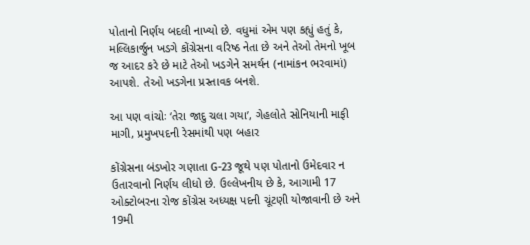પોતાનો નિર્ણય બદલી નાખ્યો છે. વધુમાં એમ પણ કહ્યું હતું કે, મલ્લિકાર્જુન ખડગે કોંગ્રેસના વરિષ્ઠ નેતા છે અને તેઓ તેમનો ખૂબ જ આદર કરે છે માટે તેઓ ખડગેને સમર્થન (નામાંકન ભરવામાં) આપશે. તેઓ ખડગેના પ્રસ્તાવક બનશે.

આ પણ વાંચોઃ ‘તેરા જાદુ ચલા ગયા’, ગેહલોતે સોનિયાની માફી માગી, પ્રમુખપદની રેસમાંથી પણ બહાર

કોંગ્રેસના બંડખોર ગણાતા G-23 જૂથે પણ પોતાનો ઉમેદવાર ન ઉતારવાનો નિર્ણય લીધો છે. ઉલ્લેખનીય છે કે, આગામી 17 ઓક્ટોબરના રોજ કોંગ્રેસ અધ્યક્ષ પદની ચૂંટણી યોજાવાની છે અને 19મી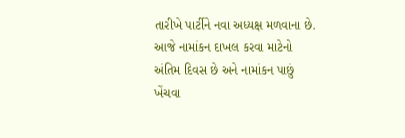તારીખે પાર્ટીને નવા અધ્યક્ષ મળવાના છે. આજે નામાંકન દાખલ કરવા માટેનો અંતિમ દિવસ છે અને નામાંકન પાછું ખેંચવા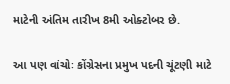માટેની અંતિમ તારીખ 8મી ઓક્ટોબર છે.

આ પણ વાંચોઃ કોંગ્રેસના પ્રમુખ પદની ચૂંટણી માટે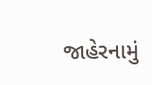જાહેરનામું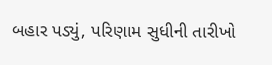બહાર પડ્યું, પરિણામ સુધીની તારીખો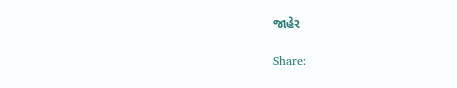જાહેર

Share: